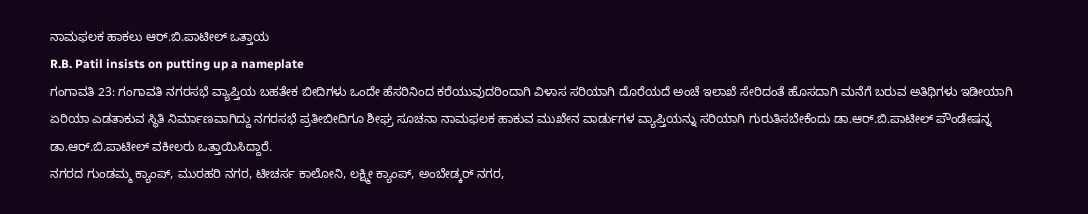ನಾಮಫಲಕ ಹಾಕಲು ಆರ್.ಬಿ.ಪಾಟೀಲ್ ಒತ್ತಾಯ
R.B. Patil insists on putting up a nameplate
ಗಂಗಾವತಿ 23: ಗಂಗಾವತಿ ನಗರಸಭೆ ವ್ಯಾಪ್ತಿಯ ಬಹತೇಕ ಬೀದಿಗಳು ಒಂದೇ ಹೆಸರಿನಿಂದ ಕರೆಯುವುದರಿಂದಾಗಿ ವಿಳಾಸ ಸರಿಯಾಗಿ ದೊರೆಯದೆ ಅಂಚೆ ಇಲಾಖೆ ಸೇರಿದಂತೆ ಹೊಸದಾಗಿ ಮನೆಗೆ ಬರುವ ಅತಿಥಿಗಳು ಇಡೀಯಾಗಿ ಏರಿಯಾ ಎಡತಾಕುವ ಸ್ಥಿತಿ ನಿರ್ಮಾಣವಾಗಿದ್ದು ನಗರಸಭೆ ಪ್ರತೀಬೀದಿಗೂ ಶೀಘ್ರ ಸೂಚನಾ ನಾಮಫಲಕ ಹಾಕುವ ಮುಖೇನ ವಾರ್ಡುಗಳ ವ್ಯಾಪ್ತಿಯನ್ನು ಸರಿಯಾಗಿ ಗುರುತಿಸಬೇಕೆಂದು ಡಾ.ಆರ್.ಬಿ.ಪಾಟೀಲ್ ಪೌಂಡೇಷನ್ನ ಡಾ.ಆರ್.ಬಿ.ಪಾಟೀಲ್ ವಕೀಲರು ಒತ್ತಾಯಿಸಿದ್ದಾರೆ.
ನಗರದ ಗುಂಡಮ್ಮ ಕ್ಯಾಂಪ್, ಮುರಹರಿ ನಗರ, ಟೀಚರ್ಸ ಕಾಲೋನಿ, ಲಕ್ಷ್ಮೀ ಕ್ಯಾಂಪ್, ಅಂಬೇಡ್ಕರ್ ನಗರ,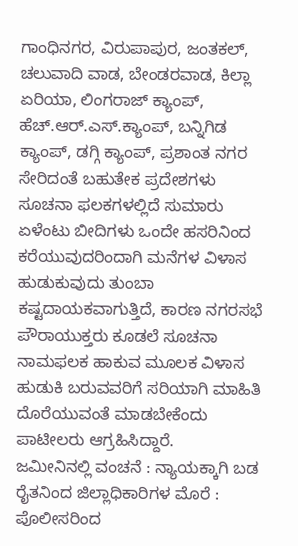ಗಾಂಧಿನಗರ, ವಿರುಪಾಪುರ, ಜಂತಕಲ್, ಚಲುವಾದಿ ವಾಡ, ಬೇಂಡರವಾಡ, ಕಿಲ್ಲಾ ಏರಿಯಾ, ಲಿಂಗರಾಜ್ ಕ್ಯಾಂಪ್, ಹೆಚ್.ಆರ್.ಎಸ್.ಕ್ಯಾಂಪ್, ಬನ್ನಿಗಿಡ ಕ್ಯಾಂಪ್, ಡಗ್ಗಿ ಕ್ಯಾಂಪ್, ಪ್ರಶಾಂತ ನಗರ ಸೇರಿದಂತೆ ಬಹುತೇಕ ಪ್ರದೇಶಗಳು ಸೂಚನಾ ಫಲಕಗಳಲ್ಲಿದೆ ಸುಮಾರು ಏಳೆಂಟು ಬೀದಿಗಳು ಒಂದೇ ಹಸರಿನಿಂದ ಕರೆಯುವುದರಿಂದಾಗಿ ಮನೆಗಳ ವಿಳಾಸ ಹುಡುಕುವುದು ತುಂಬಾ ಕಷ್ಟದಾಯಕವಾಗುತ್ತಿದೆ, ಕಾರಣ ನಗರಸಭೆ ಪೌರಾಯುಕ್ತರು ಕೂಡಲೆ ಸೂಚನಾ ನಾಮಫಲಕ ಹಾಕುವ ಮೂಲಕ ವಿಳಾಸ ಹುಡುಕಿ ಬರುವವರಿಗೆ ಸರಿಯಾಗಿ ಮಾಹಿತಿ ದೊರೆಯುವಂತೆ ಮಾಡಬೇಕೆಂದು ಪಾಟೀಲರು ಆಗ್ರಹಿಸಿದ್ದಾರೆ.
ಜಮೀನಿನಲ್ಲಿ ವಂಚನೆ : ನ್ಯಾಯಕ್ಕಾಗಿ ಬಡ ರೈತನಿಂದ ಜಿಲ್ಲಾಧಿಕಾರಿಗಳ ಮೊರೆ : ಪೊಲೀಸರಿಂದ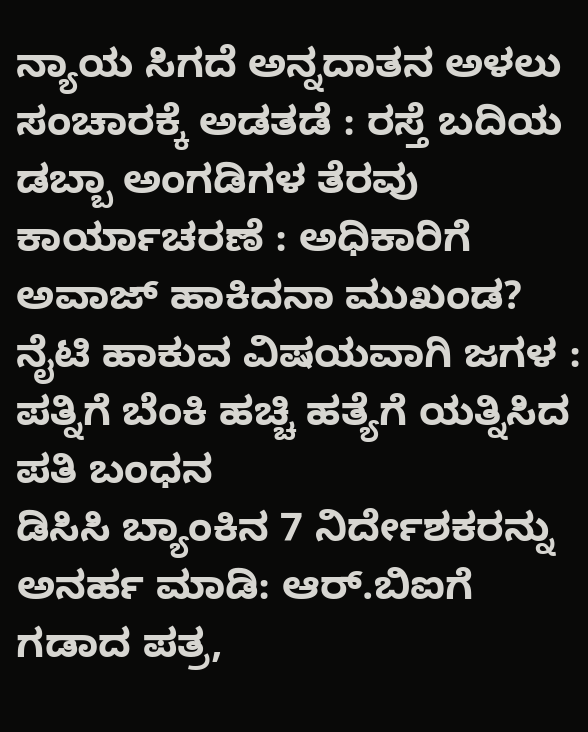ನ್ಯಾಯ ಸಿಗದೆ ಅನ್ನದಾತನ ಅಳಲು
ಸಂಚಾರಕ್ಕೆ ಅಡತಡೆ : ರಸ್ತೆ ಬದಿಯ ಡಬ್ಬಾ ಅಂಗಡಿಗಳ ತೆರವು ಕಾರ್ಯಾಚರಣೆ : ಅಧಿಕಾರಿಗೆ ಅವಾಜ್ ಹಾಕಿದನಾ ಮುಖಂಡ?
ನೈಟಿ ಹಾಕುವ ವಿಷಯವಾಗಿ ಜಗಳ : ಪತ್ನಿಗೆ ಬೆಂಕಿ ಹಚ್ಚಿ ಹತ್ಯೆಗೆ ಯತ್ನಿಸಿದ ಪತಿ ಬಂಧನ
ಡಿಸಿಸಿ ಬ್ಯಾಂಕಿನ 7 ನಿರ್ದೇಶಕರನ್ನು ಅನರ್ಹ ಮಾಡಿ: ಆರ್.ಬಿಐಗೆ ಗಡಾದ ಪತ್ರ,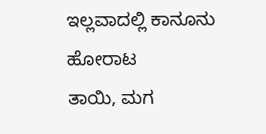ಇಲ್ಲವಾದಲ್ಲಿ ಕಾನೂನು ಹೋರಾಟ
ತಾಯಿ, ಮಗ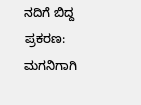ನದಿಗೆ ಬಿದ್ದ ಪ್ರಕರಣ: ಮಗನಿಗಾಗಿ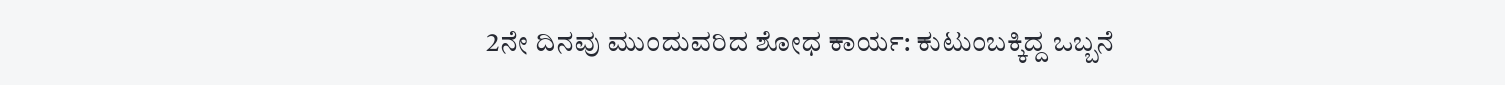2ನೇ ದಿನವು ಮುಂದುವರಿದ ಶೋಧ ಕಾರ್ಯ: ಕುಟುಂಬಕ್ಕಿದ್ದ ಒಬ್ಬನೆ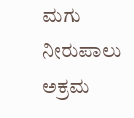ಮಗು ನೀರುಪಾಲು
ಅಕ್ರಮ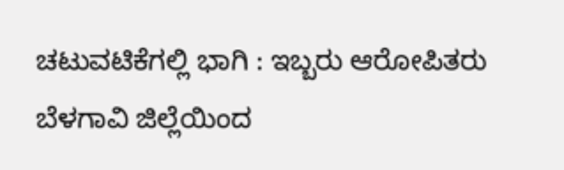ಚಟುವಟಿಕೆಗಲ್ಲಿ ಭಾಗಿ : ಇಬ್ಬರು ಆರೋಪಿತರು ಬೆಳಗಾವಿ ಜಿಲ್ಲೆಯಿಂದ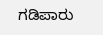ಗಡಿಪಾರು